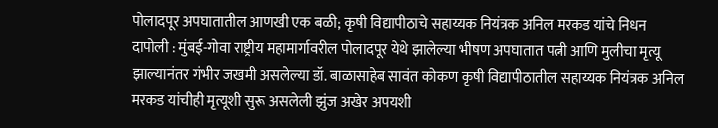पोलादपूर अपघातातील आणखी एक बळी; कृषी विद्यापीठाचे सहाय्यक नियंत्रक अनिल मरकड यांचे निधन
दापोली : मुंबई-गोवा राष्ट्रीय महामार्गावरील पोलादपूर येथे झालेल्या भीषण अपघातात पत्नी आणि मुलीचा मृत्यू झाल्यानंतर गंभीर जखमी असलेल्या डॉ. बाळासाहेब सावंत कोकण कृषी विद्यापीठातील सहाय्यक नियंत्रक अनिल मरकड यांचीही मृत्यूशी सुरू असलेली झुंज अखेर अपयशी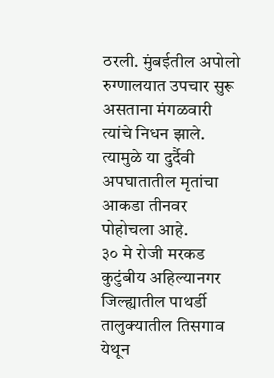ठरली. मुंबईतील अपोलो रुग्णालयात उपचार सुरू असताना मंगळवारी त्यांचे निधन झाले. त्यामुळे या दुर्दैवी अपघातातील मृतांचा आकडा तीनवर पोहोचला आहे.
३० मे रोजी मरकड कुटुंबीय अहिल्यानगर जिल्ह्यातील पाथर्डी तालुक्यातील तिसगाव येथून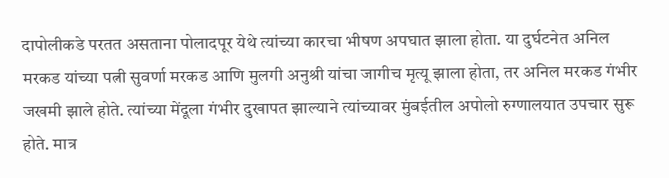दापोलीकडे परतत असताना पोलादपूर येथे त्यांच्या कारचा भीषण अपघात झाला होता. या दुर्घटनेत अनिल मरकड यांच्या पत्नी सुवर्णा मरकड आणि मुलगी अनुश्री यांचा जागीच मृत्यू झाला होता, तर अनिल मरकड गंभीर जखमी झाले होते. त्यांच्या मेंदूला गंभीर दुखापत झाल्याने त्यांच्यावर मुंबईतील अपोलो रुग्णालयात उपचार सुरू होते. मात्र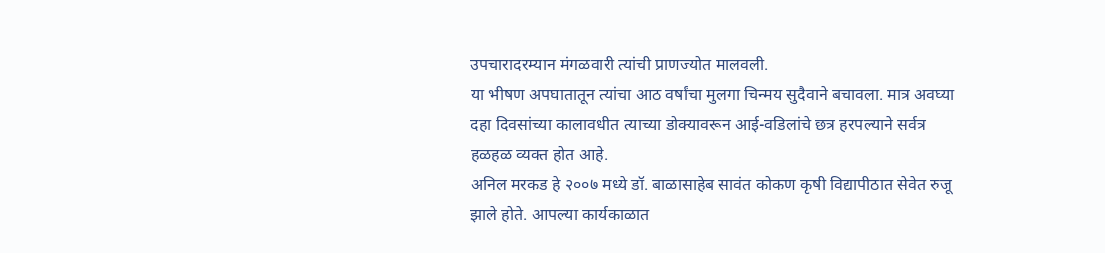उपचारादरम्यान मंगळवारी त्यांची प्राणज्योत मालवली.
या भीषण अपघातातून त्यांचा आठ वर्षांचा मुलगा चिन्मय सुदैवाने बचावला. मात्र अवघ्या दहा दिवसांच्या कालावधीत त्याच्या डोक्यावरून आई-वडिलांचे छत्र हरपल्याने सर्वत्र हळहळ व्यक्त होत आहे.
अनिल मरकड हे २००७ मध्ये डॉ. बाळासाहेब सावंत कोकण कृषी विद्यापीठात सेवेत रुजू झाले होते. आपल्या कार्यकाळात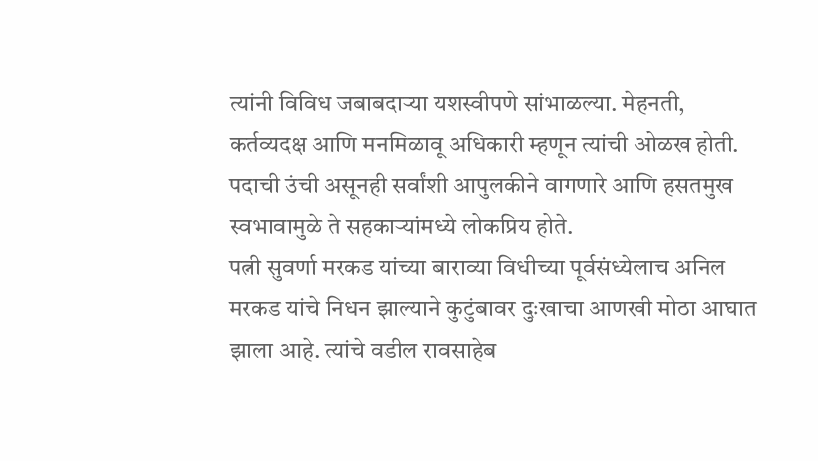त्यांनी विविध जबाबदाऱ्या यशस्वीपणे सांभाळल्या. मेहनती, कर्तव्यदक्ष आणि मनमिळावू अधिकारी म्हणून त्यांची ओळख होती. पदाची उंची असूनही सर्वांशी आपुलकीने वागणारे आणि हसतमुख स्वभावामुळे ते सहकाऱ्यांमध्ये लोकप्रिय होते.
पत्नी सुवर्णा मरकड यांच्या बाराव्या विधीच्या पूर्वसंध्येलाच अनिल मरकड यांचे निधन झाल्याने कुटुंबावर दुःखाचा आणखी मोठा आघात झाला आहे. त्यांचे वडील रावसाहेब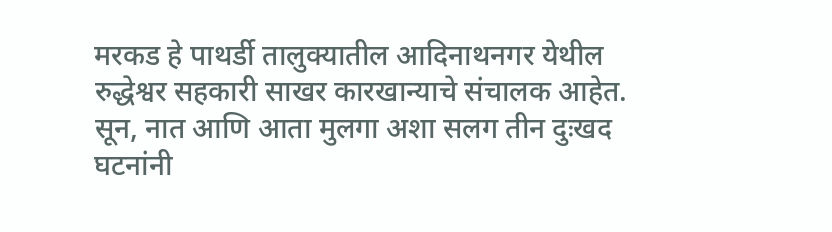मरकड हे पाथर्डी तालुक्यातील आदिनाथनगर येथील रुद्धेश्वर सहकारी साखर कारखान्याचे संचालक आहेत. सून, नात आणि आता मुलगा अशा सलग तीन दुःखद घटनांनी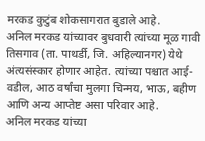मरकड कुटुंब शोकसागरात बुडाले आहे.
अनिल मरकड यांच्यावर बुधवारी त्यांच्या मूळ गावी तिसगाव (ता. पाथर्डी, जि. अहिल्यानगर) येथे अंत्यसंस्कार होणार आहेत. त्यांच्या पश्चात आई-वडील, आठ वर्षांचा मुलगा चिन्मय, भाऊ, बहीण आणि अन्य आप्तेष्ट असा परिवार आहे.
अनिल मरकड यांच्या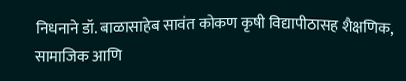निधनाने डॉ. बाळासाहेब सावंत कोकण कृषी विद्यापीठासह शैक्षणिक, सामाजिक आणि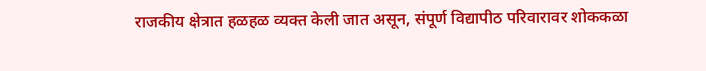राजकीय क्षेत्रात हळहळ व्यक्त केली जात असून, संपूर्ण विद्यापीठ परिवारावर शोककळा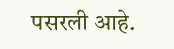पसरली आहे.